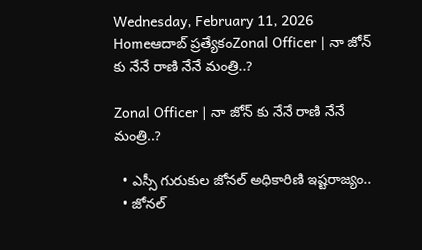Wednesday, February 11, 2026
Homeఆదాబ్ ప్రత్యేకంZonal Officer | నా జోన్ కు నేనే రాణి నేనే మంత్రి..?

Zonal Officer | నా జోన్ కు నేనే రాణి నేనే మంత్రి..?

  • ఎస్సీ గురుకుల జోనల్ అధికారిణి ఇష్టరాజ్యం..
  • జోనల్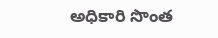అధికారి సొంత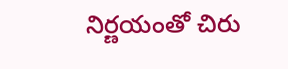నిర్ణయంతో చిరు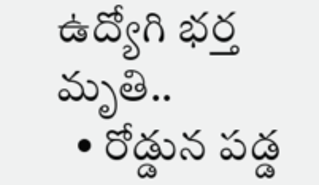ఉద్యోగి భర్త మృతి..
  • రోడ్డున పడ్డ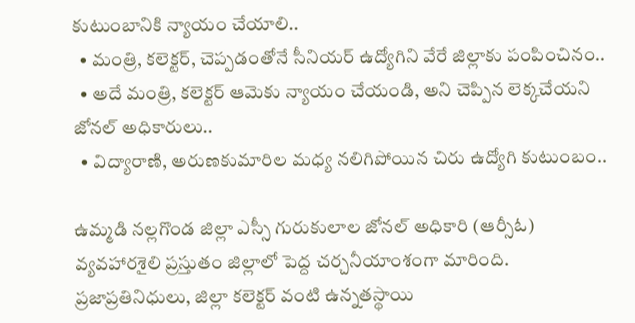కుటుంబానికి న్యాయం చేయాలి..
  • మంత్రి, కలెక్టర్, చెప్పడంతోనే సీనియర్ ఉద్యోగిని వేరే జిల్లాకు పంపించినం..
  • అదే మంత్రి, కలెక్టర్ ఆమెకు న్యాయం చేయండి, అని చెప్పిన లెక్కచేయని జోనల్ అధికారులు..
  • విద్యారాణి, అరుణకుమారిల మధ్య నలిగిపోయిన చిరు ఉద్యోగి కుటుంబం..

ఉమ్మడి నల్లగొండ జిల్లా ఎస్సీ గురుకులాల జోనల్ అధికారి (ఆర్సీఓ) వ్యవహారశైలి ప్రస్తుతం జిల్లాలో పెద్ద చర్చనీయాంశంగా మారింది. ప్రజాప్రతినిధులు, జిల్లా కలెక్టర్ వంటి ఉన్నతస్థాయి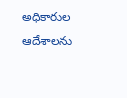అధికారుల ఆదేశాలను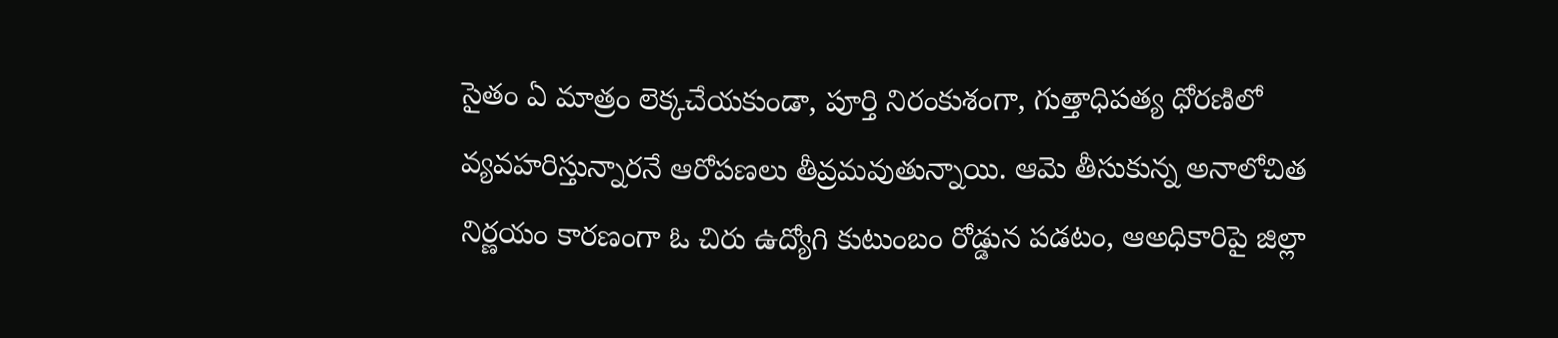సైతం ఏ మాత్రం లెక్కచేయకుండా, పూర్తి నిరంకుశంగా, గుత్తాధిపత్య ధోరణిలో వ్యవహరిస్తున్నారనే ఆరోపణలు తీవ్రమవుతున్నాయి. ఆమె తీసుకున్న అనాలోచిత నిర్ణయం కారణంగా ఓ చిరు ఉద్యోగి కుటుంబం రోడ్డున పడటం, ఆఅధికారిపై జిల్లా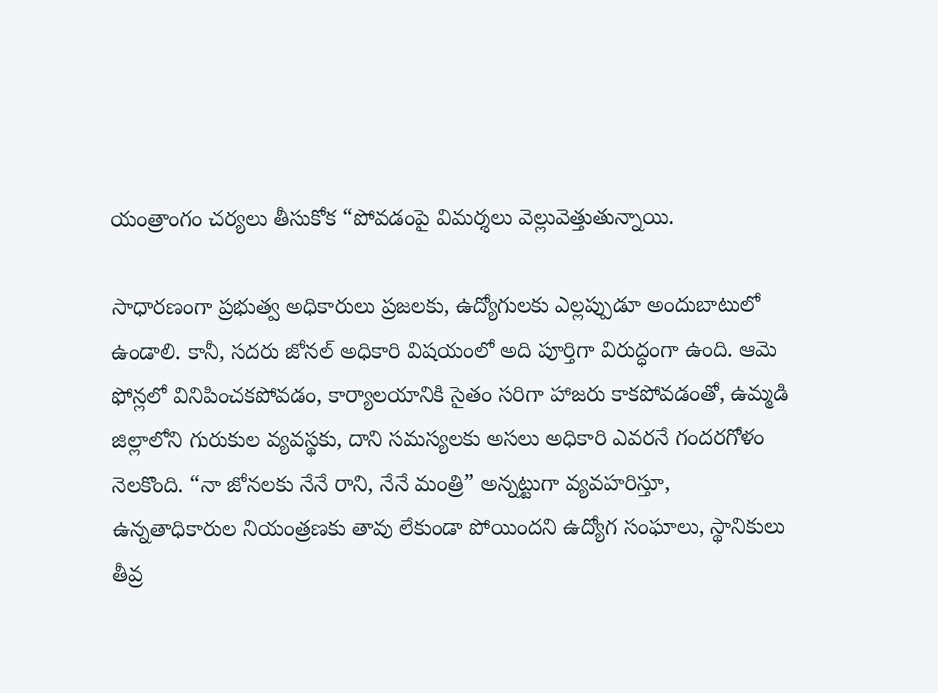యంత్రాంగం చర్యలు తీసుకోక “పోవడంపై విమర్శలు వెల్లువెత్తుతున్నాయి.

సాధారణంగా ప్రభుత్వ అధికారులు ప్రజలకు, ఉద్యోగులకు ఎల్లప్పుడూ అందుబాటులో ఉండాలి. కానీ, సదరు జోనల్ అధికారి విషయంలో అది పూర్తిగా విరుద్ధంగా ఉంది. ఆమె ఫోన్లలో వినిపించకపోవడం, కార్యాలయానికి సైతం సరిగా హాజరు కాకపోవడంతో, ఉమ్మడి జిల్లాలోని గురుకుల వ్యవస్థకు, దాని సమస్యలకు అసలు అధికారి ఎవరనే గందరగోళం నెలకొంది. “నా జోనలకు నేనే రాని, నేనే మంత్రి” అన్నట్టుగా వ్యవహరిస్తూ, ఉన్నతాధికారుల నియంత్రణకు తావు లేకుండా పోయిందని ఉద్యోగ సంఘాలు, స్థానికులు తీవ్ర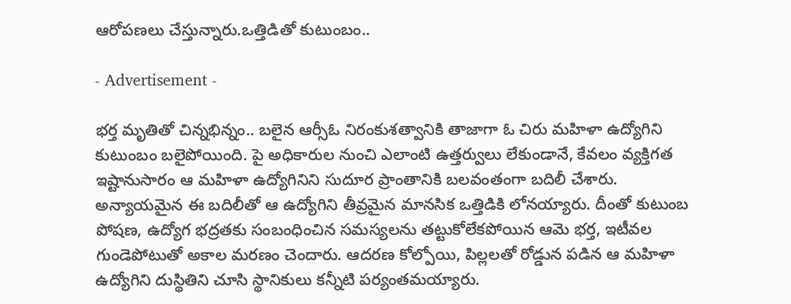ఆరోపణలు చేస్తున్నారు.ఒత్తిడితో కుటుంబం..

- Advertisement -

భర్త మృతితో చిన్నభిన్నం.. బలైన ఆర్సీఓ నిరంకుశత్వానికి తాజాగా ఓ చిరు మహిళా ఉద్యోగిని కుటుంబం బలైపోయింది. పై అధికారుల నుంచి ఎలాంటి ఉత్తర్వులు లేకుండానే, కేవలం వ్యక్తిగత ఇష్టానుసారం ఆ మహిళా ఉద్యోగినిని సుదూర ప్రాంతానికి బలవంతంగా బదిలీ చేశారు. అన్యాయమైన ఈ బదిలీతో ఆ ఉద్యోగిని తీవ్రమైన మానసిక ఒత్తిడికి లోనయ్యారు. దీంతో కుటుంబ పోషణ, ఉద్యోగ భద్రతకు సంబంధించిన సమస్యలను తట్టుకోలేకపోయిన ఆమె భర్త, ఇటీవల గుండెపోటుతో అకాల మరణం చెందారు. ఆదరణ కోల్పోయి, పిల్లలతో రోడ్డున పడిన ఆ మహిళా ఉద్యోగిని దుస్థితిని చూసి స్థానికులు కన్నీటి పర్యంతమయ్యారు.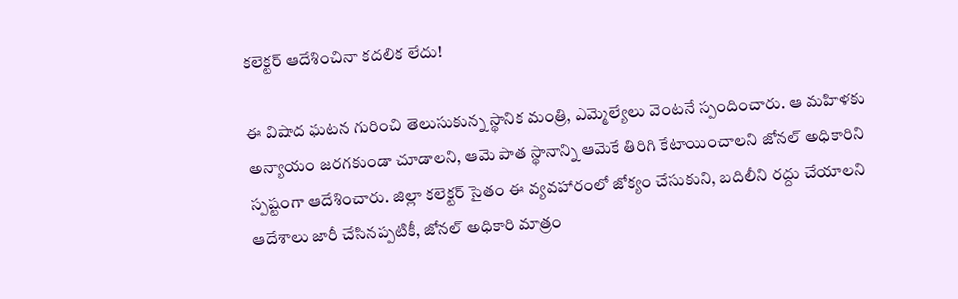కలెక్టర్ ఆదేశించినా కదలిక లేదు!

ఈ విషాద ఘటన గురించి తెలుసుకున్న స్థానిక మంత్రి, ఎమ్మెల్యేలు వెంటనే స్పందించారు. ఆ మహిళకు అన్యాయం జరగకుండా చూడాలని, ఆమె పాత స్థానాన్ని ఆమెకే తిరిగి కేటాయించాలని జోనల్ అధికారిని స్పష్టంగా ఆదేశించారు. జిల్లా కలెక్టర్ సైతం ఈ వ్యవహారంలో జోక్యం చేసుకుని, బదిలీని రద్దు చేయాలని ఆదేశాలు జారీ చేసినప్పటికీ, జోనల్ అధికారి మాత్రం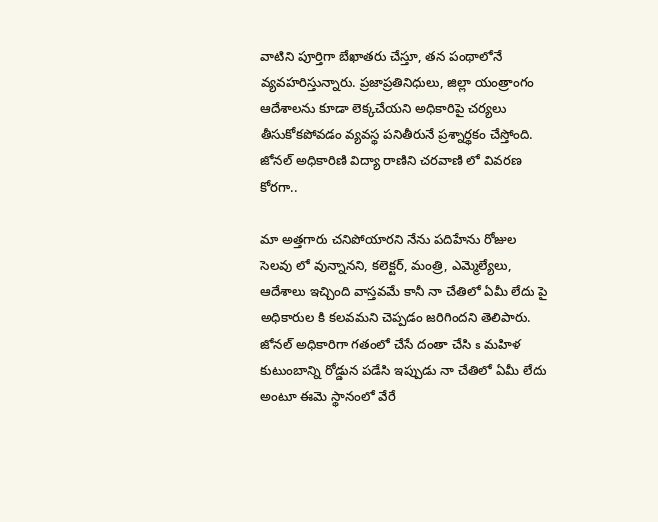వాటిని పూర్తిగా బేఖాతరు చేస్తూ, తన పంథాలోనే వ్యవహరిస్తున్నారు. ప్రజాప్రతినిధులు, జిల్లా యంత్రాంగం ఆదేశాలను కూడా లెక్కచేయని అధికారిపై చర్యలు తీసుకోకపోవడం వ్యవస్థ పనితీరునే ప్రశ్నార్థకం చేస్తోంది. జోనల్ అధికారిణి విద్యా రాణిని చరవాణి లో వివరణ కోరగా..

మా అత్తగారు చనిపోయారని నేను పదిహేను రోజుల సెలవు లో వున్నానని, కలెక్టర్, మంత్రి, ఎమ్మెల్యేలు, ఆదేశాలు ఇచ్చింది వాస్తవమే కానీ నా చేతిలో ఏమీ లేదు పై అధికారుల కి కలవమని చెప్పడం జరిగిందని తెలిపారు. జోనల్ అధికారిగా గతంలో చేసే దంతా చేసి s మహిళ కుటుంబాన్ని రోడ్డున పడేసి ఇప్పుడు నా చేతిలో ఏమీ లేదు అంటూ ఈమె స్థానంలో వేరే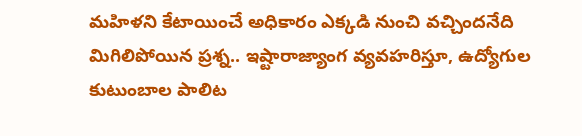మహిళని కేటాయించే అధికారం ఎక్కడి నుంచి వచ్చిందనేది మిగిలిపోయిన ప్రశ్న.. ఇష్టారాజ్యాంగ వ్యవహరిస్తూ, ఉద్యోగుల కుటుంబాల పాలిట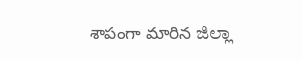శాపంగా మారిన ಜಿಲ್ಲಾ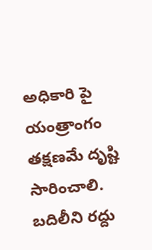అధికారి పై యంత్రాంగం తక్షణమే దృష్టి సారించాలి. బదిలీని రద్దు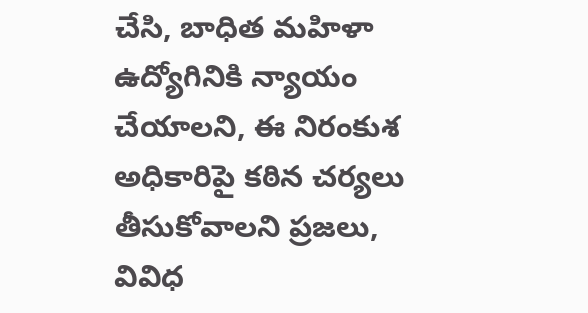చేసి, బాధిత మహిళా ఉద్యోగినికి న్యాయం చేయాలని, ఈ నిరంకుశ అధికారిపై కఠిన చర్యలు తీసుకోవాలని ప్రజలు, వివిధ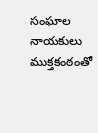సంఘాల నాయకులు ముక్తకంఠంతో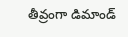తీవ్రంగా డిమాండ్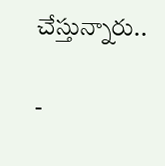చేస్తున్నారు..

-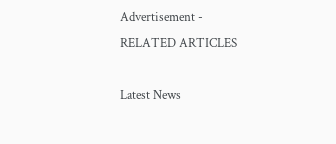Advertisement -
RELATED ARTICLES

Latest News